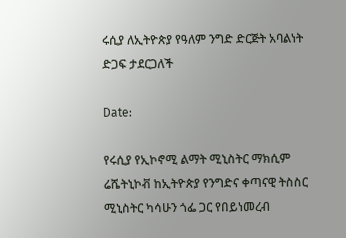ሩሲያ ለኢትዮጵያ የዓለም ንግድ ድርጅት አባልነት ድጋፍ ታደርጋለች

Date:

የሩሲያ የኢኮኖሚ ልማት ሚኒስትር ማክሲም ሬሼትኒኮቭ ከኢትዮጵያ የንግድና ቀጣናዊ ትስስር ሚኒስትር ካሳሁን ጎፌ ጋር የበይነመረብ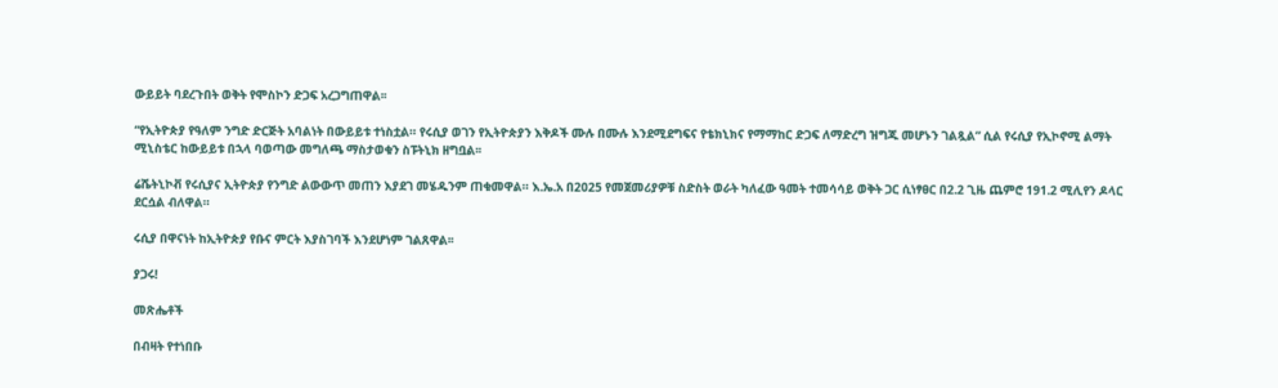ውይይት ባደረጉበት ወቅት የሞስኮን ድጋፍ አረጋግጠዋል፡፡

“የኢትዮጵያ የዓለም ንግድ ድርጅት አባልነት በውይይቱ ተነስቷል። የሩሲያ ወገን የኢትዮጵያን እቅዶች ሙሉ በሙሉ እንደሚደግፍና የቴክኒክና የማማከር ድጋፍ ለማድረግ ዝግጁ መሆኑን ገልጿል” ሲል የሩሲያ የኢኮኖሚ ልማት ሚኒስቴር ከውይይቱ በኋላ ባወጣው መግለጫ ማስታወቁን ስፑትኒክ ዘግቧል፡፡

ሬሼትኒኮቭ የሩሲያና ኢትዮጵያ የንግድ ልውውጥ መጠን እያደገ መሄዱንም ጠቁመዋል። እ.ኤ.አ በ2025 የመጀመሪያዎቹ ስድስት ወራት ካለፈው ዓመት ተመሳሳይ ወቅት ጋር ሲነፃፀር በ2.2 ጊዜ ጨምሮ 191.2 ሚሊየን ዶላር ደርሷል ብለዋል።

ሩሲያ በዋናነት ከኢትዮጵያ የቡና ምርት እያስገባች እንደሆነም ገልጸዋል፡፡

ያጋሩ!

መጽሔቶች

በብዛት የተነበቡ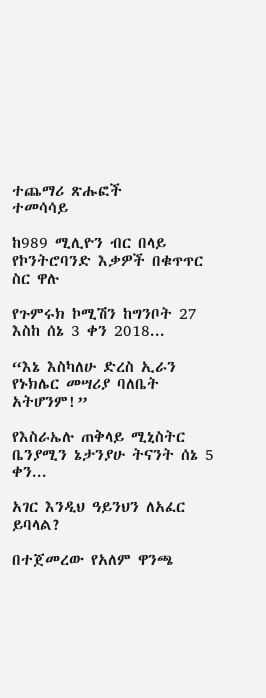ተጨማሪ ጽሑፎች
ተመሳሳይ

ከ989 ሚሊዮን ብር በላይ የኮንትሮባንድ እቃዎች በቁጥጥር ስር ዋሉ

የጉምሩክ ኮሚሽን ከግንቦት 27 እስከ ሰኔ 3 ቀን 2018...

“እኔ እስካለሁ ድረስ ኢራን የኑክሌር መሣሪያ ባለቤት አትሆንም!”

የእስራኤሉ ጠቅላይ ሚኒስትር ቤንያሚን ኔታንያሁ ትናንት ሰኔ 5 ቀን...

አገር እንዲህ ዓይንህን ለአፈር ይባላል?

በተጀመረው የአለም ዋንጫ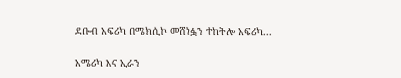ደቡብ አፍሪካ በሜክሲኮ መሸነፏን ተከትሎ አፍሪካ...

አሜሪካ እና ኢራን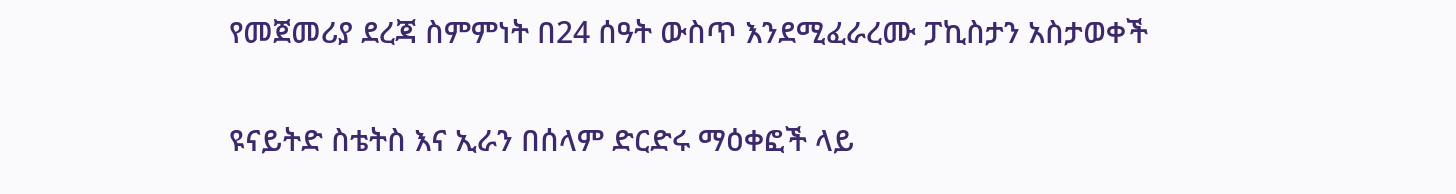የመጀመሪያ ደረጃ ስምምነት በ24 ሰዓት ውስጥ እንደሚፈራረሙ ፓኪስታን አስታወቀች

ዩናይትድ ስቴትስ እና ኢራን በሰላም ድርድሩ ማዕቀፎች ላይ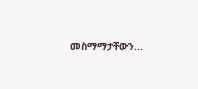መስማማታቸውን...